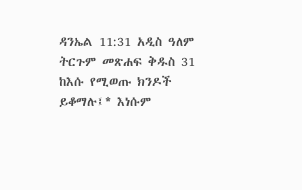ዳንኤል 11:31 አዲስ ዓለም ትርጉም መጽሐፍ ቅዱስ 31 ከእሱ የሚወጡ ክንዶች ይቆማሉ፤* እነሱም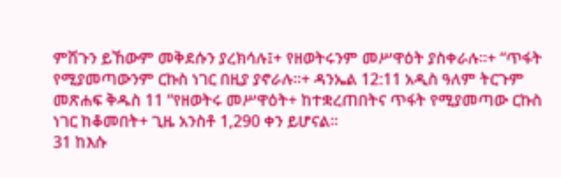ምሽጉን ይኸውም መቅደሱን ያረክሳሉ፤+ የዘወትሩንም መሥዋዕት ያስቀራሉ።+ “ጥፋት የሚያመጣውንም ርኩስ ነገር በዚያ ያኖራሉ።+ ዳንኤል 12:11 አዲስ ዓለም ትርጉም መጽሐፍ ቅዱስ 11 “የዘወትሩ መሥዋዕት+ ከተቋረጠበትና ጥፋት የሚያመጣው ርኩስ ነገር ከቆመበት+ ጊዜ አንስቶ 1,290 ቀን ይሆናል።
31 ከእሱ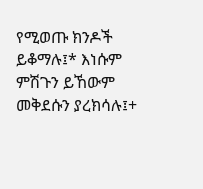የሚወጡ ክንዶች ይቆማሉ፤* እነሱም ምሽጉን ይኸውም መቅደሱን ያረክሳሉ፤+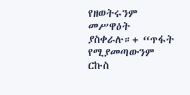የዘወትሩንም መሥዋዕት ያስቀራሉ።+ “ጥፋት የሚያመጣውንም ርኩስ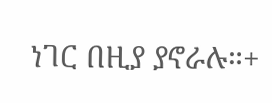ነገር በዚያ ያኖራሉ።+